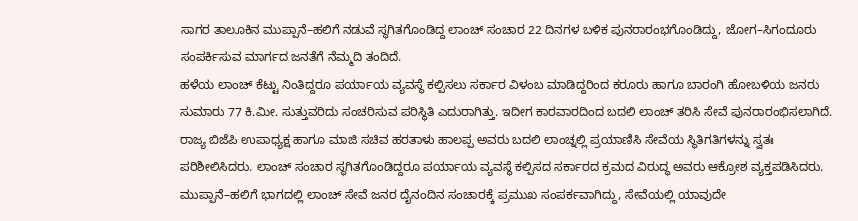ಸಾಗರ ತಾಲೂಕಿನ ಮುಪ್ಪಾನೆ–ಹಲಿಗೆ ನಡುವೆ ಸ್ಥಗಿತಗೊಂಡಿದ್ದ ಲಾಂಚ್ ಸಂಚಾರ 22 ದಿನಗಳ ಬಳಿಕ ಪುನರಾರಂಭಗೊಂಡಿದ್ದು, ಜೋಗ–ಸಿಗಂದೂರು ಸಂಪರ್ಕಿಸುವ ಮಾರ್ಗದ ಜನತೆಗೆ ನೆಮ್ಮದಿ ತಂದಿದೆ.
ಹಳೆಯ ಲಾಂಚ್ ಕೆಟ್ಟು ನಿಂತಿದ್ದರೂ ಪರ್ಯಾಯ ವ್ಯವಸ್ಥೆ ಕಲ್ಪಿಸಲು ಸರ್ಕಾರ ವಿಳಂಬ ಮಾಡಿದ್ದರಿಂದ ಕರೂರು ಹಾಗೂ ಬಾರಂಗಿ ಹೋಬಳಿಯ ಜನರು ಸುಮಾರು 77 ಕಿ.ಮೀ. ಸುತ್ತುವರಿದು ಸಂಚರಿಸುವ ಪರಿಸ್ಥಿತಿ ಎದುರಾಗಿತ್ತು. ಇದೀಗ ಕಾರವಾರದಿಂದ ಬದಲಿ ಲಾಂಚ್ ತರಿಸಿ ಸೇವೆ ಪುನರಾರಂಭಿಸಲಾಗಿದೆ.
ರಾಜ್ಯ ಬಿಜೆಪಿ ಉಪಾಧ್ಯಕ್ಷ ಹಾಗೂ ಮಾಜಿ ಸಚಿವ ಹರತಾಳು ಹಾಲಪ್ಪ ಅವರು ಬದಲಿ ಲಾಂಚ್ನಲ್ಲಿ ಪ್ರಯಾಣಿಸಿ ಸೇವೆಯ ಸ್ಥಿತಿಗತಿಗಳನ್ನು ಸ್ವತಃ ಪರಿಶೀಲಿಸಿದರು. ಲಾಂಚ್ ಸಂಚಾರ ಸ್ಥಗಿತಗೊಂಡಿದ್ದರೂ ಪರ್ಯಾಯ ವ್ಯವಸ್ಥೆ ಕಲ್ಪಿಸದ ಸರ್ಕಾರದ ಕ್ರಮದ ವಿರುದ್ಧ ಅವರು ಆಕ್ರೋಶ ವ್ಯಕ್ತಪಡಿಸಿದರು.
ಮುಪ್ಪಾನೆ–ಹಲಿಗೆ ಭಾಗದಲ್ಲಿ ಲಾಂಚ್ ಸೇವೆ ಜನರ ದೈನಂದಿನ ಸಂಚಾರಕ್ಕೆ ಪ್ರಮುಖ ಸಂಪರ್ಕವಾಗಿದ್ದು, ಸೇವೆಯಲ್ಲಿ ಯಾವುದೇ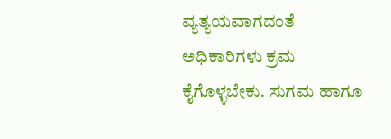ವ್ಯತ್ಯಯವಾಗದಂತೆ ಅಧಿಕಾರಿಗಳು ಕ್ರಮ ಕೈಗೊಳ್ಳಬೇಕು. ಸುಗಮ ಹಾಗೂ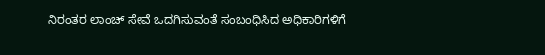ನಿರಂತರ ಲಾಂಚ್ ಸೇವೆ ಒದಗಿಸುವಂತೆ ಸಂಬಂಧಿಸಿದ ಅಧಿಕಾರಿಗಳಿಗೆ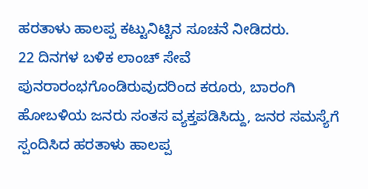ಹರತಾಳು ಹಾಲಪ್ಪ ಕಟ್ಟುನಿಟ್ಟಿನ ಸೂಚನೆ ನೀಡಿದರು.
22 ದಿನಗಳ ಬಳಿಕ ಲಾಂಚ್ ಸೇವೆ ಪುನರಾರಂಭಗೊಂಡಿರುವುದರಿಂದ ಕರೂರು, ಬಾರಂಗಿ ಹೋಬಳಿಯ ಜನರು ಸಂತಸ ವ್ಯಕ್ತಪಡಿಸಿದ್ದು, ಜನರ ಸಮಸ್ಯೆಗೆ ಸ್ಪಂದಿಸಿದ ಹರತಾಳು ಹಾಲಪ್ಪ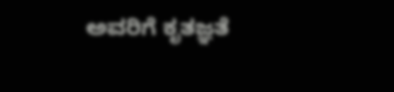ಅವರಿಗೆ ಕೃತಜ್ಞತೆ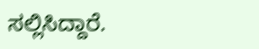ಸಲ್ಲಿಸಿದ್ದಾರೆ.